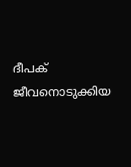ദീപക് ജീവനൊടുക്കിയ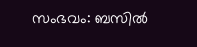സംഭവം: ബസിൽ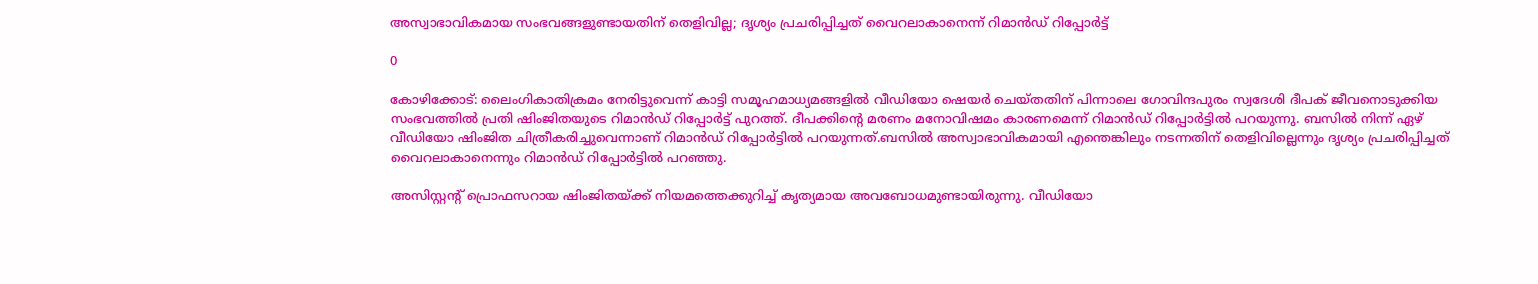അസ്വാഭാവികമായ സംഭവങ്ങളുണ്ടായതിന് തെളിവില്ല; ദൃശ്യം പ്രചരിപ്പിച്ചത് വൈറലാകാനെന്ന് റിമാൻഡ് റിപ്പോര്‍ട്ട്

0

കോഴിക്കോട്: ലൈംഗികാതിക്രമം നേരിട്ടുവെന്ന് കാട്ടി സമൂഹമാധ്യമങ്ങളില്‍ വീഡിയോ ഷെയര്‍ ചെയ്തതിന് പിന്നാലെ ഗോവിന്ദപുരം സ്വദേശി ദീപക് ജീവനൊടുക്കിയ സംഭവത്തിൽ പ്രതി ഷിംജിതയുടെ റിമാൻഡ് റിപ്പോർട്ട് പുറത്ത്. ദീപക്കിൻ്റെ മരണം മനോവിഷമം കാരണമെന്ന് റിമാൻഡ് റിപ്പോർട്ടിൽ പറയുന്നു. ബസിൽ നിന്ന് ഏ‍ഴ് വീഡിയോ ഷിംജിത ചിത്രീകരിച്ചുവെന്നാണ് റിമാൻഡ് റിപ്പോര്‍ട്ടില്‍ പറയുന്നത്.ബസിൽ അസ്വാഭാവികമായി എന്തെങ്കിലും നടന്നതിന് തെളിവില്ലെന്നും ദൃശ്യം പ്രചരിപ്പിച്ചത് വൈറലാകാനെന്നും റിമാൻഡ് റിപ്പോർട്ടില്‍ പറഞ്ഞു.

അസിസ്റ്റൻ്റ് പ്രൊഫസറായ ഷിംജിതയ്ക്ക് നിയമത്തെക്കുറിച്ച് കൃത്യമായ അവബോധമുണ്ടായിരുന്നു. വീഡിയോ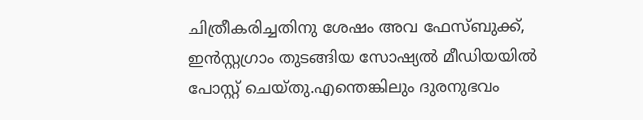ചിത്രീകരിച്ചതിനു ശേഷം അവ ഫേസ്ബുക്ക്, ഇൻസ്റ്റഗ്രാം തുടങ്ങിയ സോഷ്യൽ മീഡിയയിൽ പോസ്റ്റ് ചെയ്തു.എന്തെങ്കിലും ദുരനുഭവം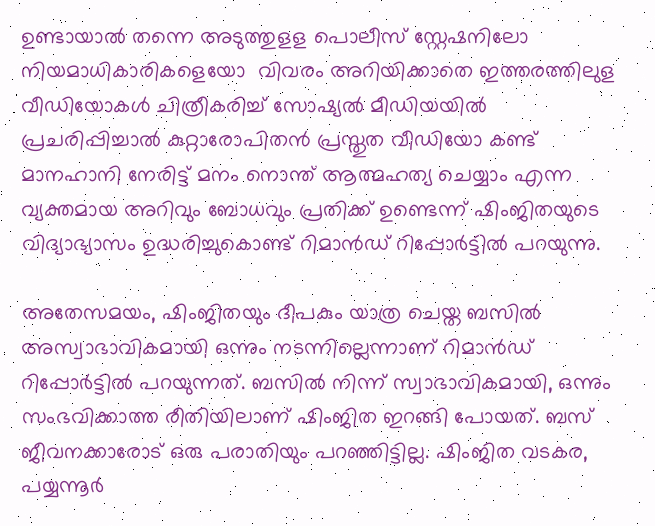ഉണ്ടായാൽ തന്നെ അടുത്തുളള പൊലീസ് സ്റ്റേഷനിലോ നിയമാധികാരികളെയോ  വിവരം അറിയിക്കാതെ ഇത്തരത്തിലുള വീഡിയോകൾ ചിത്രീകരിച്ച് സോഷ്യൽ മീഡിയയിൽ പ്രചരിപ്പിച്ചാൽ കുറ്റാരോപിതൻ പ്രസ്തുത വീഡിയോ കണ്ട് മാനഹാനി നേരിട്ട് മനം നൊന്ത് ആത്മഹത്യ ചെയ്യാം എന്ന വ്യക്തമായ അറിവും ബോധവും പ്രതിക്ക് ഉണ്ടെന്ന് ഷിംജിതയുടെ വിദ്യാഭ്യാസം ഉദ്ധരിച്ചുകൊണ്ട് റിമാൻഡ് റിപ്പോര്‍ട്ടില്‍ പറയുന്നു.

അതേസമയം, ഷിംജിതയും ദീപകും യാത്ര ചെയ്ത ബസിൽ അസ്വാഭാവികമായി ഒന്നും നടന്നില്ലെന്നാണ് റിമാൻഡ് റിപ്പോർട്ടിൽ പറയുന്നത്. ബസിൽ നിന്ന് സ്വാഭാവികമായി, ഒന്നും സംഭവിക്കാത്ത രീതിയിലാണ് ഷിംജിത ഇറങ്ങി പോയത്. ബസ് ജീവനക്കാരോട് ഒരു പരാതിയും പറഞ്ഞിട്ടില്ല. ഷിംജിത വടകര, പയ്യന്നൂർ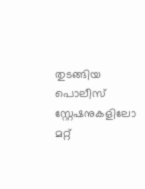തുടങ്ങിയ പൊലീസ് സ്റ്റേഷനുകളിലോ മറ്റ്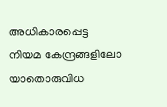അധികാരപ്പെട്ട നിയമ കേന്ദ്രങ്ങളിലോ യാതൊരുവിധ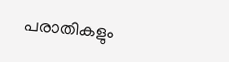പരാതികളും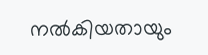നൽകിയതായും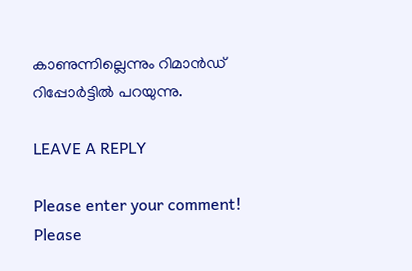കാണുന്നില്ലെന്നും റിമാൻഡ് റിപ്പോർട്ടിൽ പറയുന്നു.

LEAVE A REPLY

Please enter your comment!
Please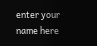enter your name here